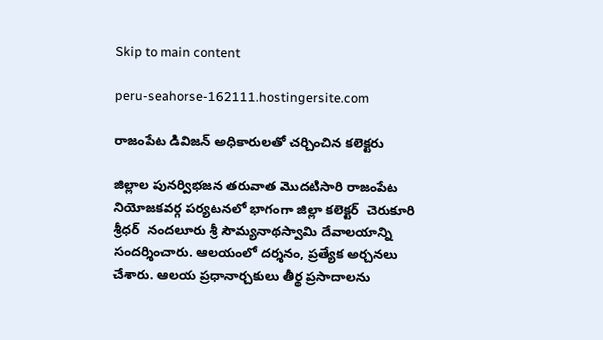Skip to main content

peru-seahorse-162111.hostingersite.com

రాజంపేట డివిజన్ అధికారులతో చర్చించిన కలెక్టరు

జిల్లాల పునర్విభజన తరువాత మొదటిసారి రాజంపేట నియోజకవర్గ పర్యటనలో భాగంగా జిల్లా కలెక్టర్  చెరుకూరి శ్రీధర్  నందలూరు శ్రీ సౌమ్యనాథస్వామి దేవాలయాన్ని సందర్శించారు. ఆలయంలో దర్శనం, ప్రత్యేక అర్చనలు చేశారు. ఆలయ ప్రధానార్చకులు తీర్థ ప్రసాదాలను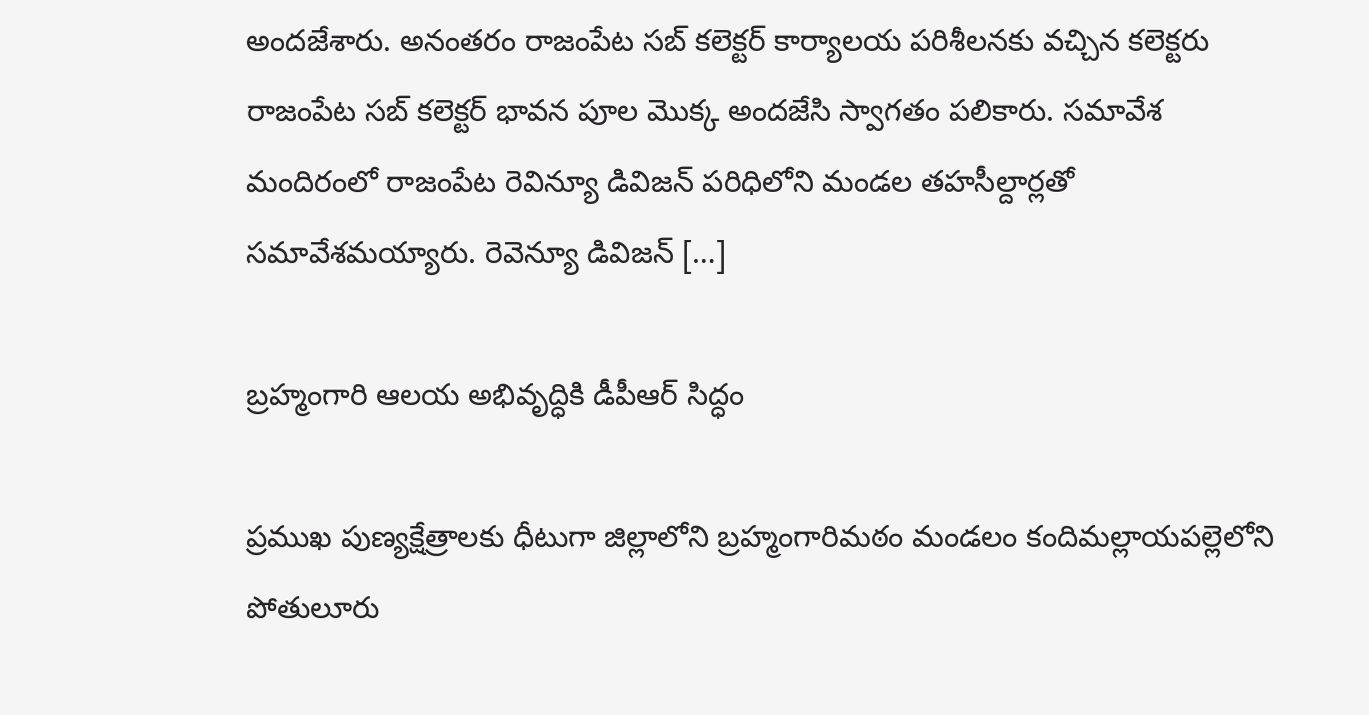అందజేశారు. అనంతరం రాజంపేట సబ్ కలెక్టర్ కార్యాలయ పరిశీలనకు వచ్చిన కలెక్టరు  రాజంపేట సబ్ కలెక్టర్ భావన పూల మొక్క అందజేసి స్వాగతం పలికారు. సమావేశ మందిరంలో రాజంపేట రెవిన్యూ డివిజన్ పరిధిలోని మండల తహసీల్దార్లతో సమావేశమయ్యారు. రెవెన్యూ డివిజన్ […]

బ్రహ్మంగారి ఆలయ అభివృద్ధికి డీపీఆర్ సిద్ధం

ప్రముఖ పుణ్యక్షేత్రాలకు ధీటుగా జిల్లాలోని బ్రహ్మంగారిమఠం మండలం కందిమల్లాయపల్లెలోని పోతులూరు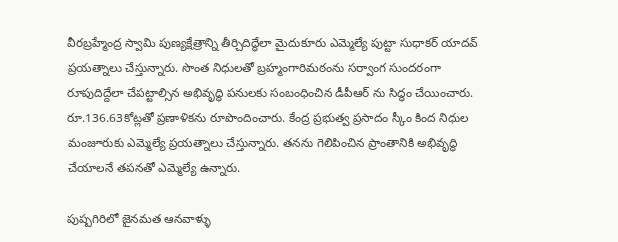వీరబ్రహ్మేంద్ర స్వామి పుణ్యక్షేత్రాన్ని తీర్చిదిద్ధేలా మైదుకూరు ఎమ్మెల్యే పుట్టా సుధాకర్ యాదవ్ ప్రయత్నాలు చేస్తున్నారు. సొంత నిధులతో బ్రహ్మంగారిమఠంను సర్వాంగ సుందరంగా రూపుదిద్దేలా చేపట్టాల్సిన అభివృద్ధి పనులకు సంబంధించిన డీపీఆర్ ను సిద్ధం చేయించారు. రూ.136.63కోట్లతో ప్రణాళికను రూపొందించారు. కేంద్ర ప్రభుత్వ ప్రసాదం స్కీం కింద నిధుల మంజూరుకు ఎమ్మెల్యే ప్రయత్నాలు చేస్తున్నారు. తనను గెలిపించిన ప్రాంతానికి అభివృద్ధి చేయాలనే తపనతో ఎమ్మెల్యే ఉన్నారు.

పుష్పగిరిలో జైనమత ఆనవాళ్ళు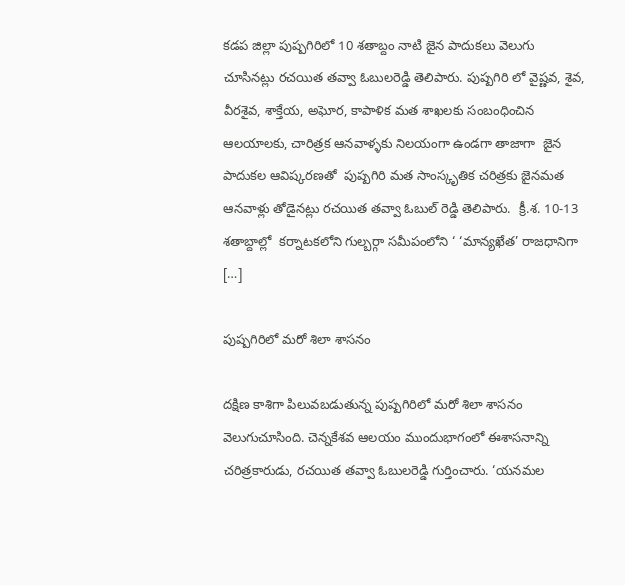కడప జిల్లా పుష్పగిరిలో 10 శతాబ్దం నాటి జైన పాదుకలు వెలుగు చూసినట్లు రచయిత తవ్వా ఓబులరెడ్డి తెలిపారు. పుష్పగిరి లో వైష్ణవ, శైవ, వీరశైవ, శాక్తేయ, అఘోర, కాపాళిక మత శాఖలకు సంబంధించిన  ఆలయాలకు, చారిత్రక ఆనవాళ్ళకు నిలయంగా ఉండగా తాజాగా  జైన పాదుకల ఆవిష్కరణతో  పుష్పగిరి మత సాంస్కృతిక చరిత్రకు జైనమత ఆనవాళ్లు తోడైనట్లు రచయిత తవ్వా ఓబుల్ రెడ్డి తెలిపారు.  క్రీ.శ. 10-13 శతాబ్దాల్లో  కర్నాటకలోని గుల్బర్గా సమీపంలోని ‘ ‘మాన్యఖేత’ రాజధానిగా  […]

పుష్పగిరిలో మరో శిలా శాసనం

దక్షిణ కాశిగా పిలువబడుతున్న పుష్పగిరిలో మరో శిలా శాసనం వెలుగుచూసింది. చెన్నకేశవ ఆలయం ముందుభాగంలో ఈశాసనాన్ని చరిత్రకారుడు, రచయిత తవ్వా ఓబులరెడ్డి గుర్తించారు. ‘యనమల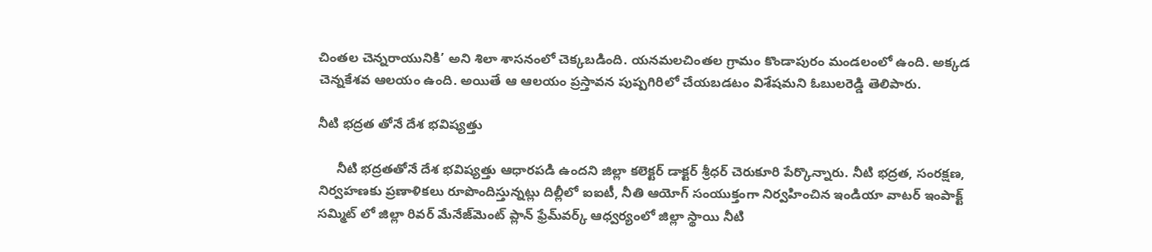చింతల చెన్నరాయునికి’ అని శిలా శాసనంలో చెక్కబడింది. యనమలచింతల గ్రామం కొండాపురం మండలంలో ఉంది. అక్కడ చెన్నకేశవ ఆలయం ఉంది. అయితే ఆ ఆలయం ప్రస్తావన పుష్పగిరిలో చేయబడటం విశేషమని ఓబులరెడ్డి తెలిపారు.

నీటి భద్రత తోనే దేశ భవిష్యత్తు

     నీటి భద్రతతోనే దేశ భవిష్యత్తు ఆధారపడి ఉందని జిల్లా కలెక్టర్ డాక్టర్ శ్రీధర్ చెరుకూరి పేర్కొన్నారు. నీటి భద్రత, సంరక్షణ, నిర్వహణకు ప్రణాళికలు రూపొందిస్తున్నట్లు దిల్లీలో ఐఐటీ, నీతి ఆయోగ్ సంయుక్తంగా నిర్వహించిన ఇండియా వాటర్ ఇంపాక్ట్ సమ్మిట్ లో జిల్లా రివర్ మేనేజ్‌మెంట్ ప్లాన్ ఫ్రేమ్‌వర్క్ ఆధ్వర్యంలో జిల్లా స్థాయి నీటి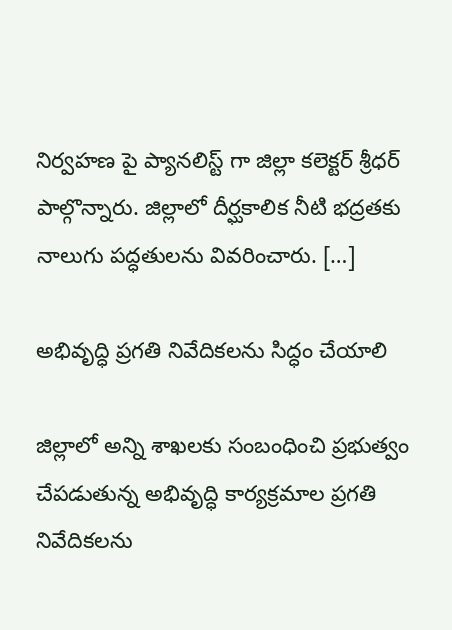నిర్వహణ పై ప్యానలిస్ట్ గా జిల్లా కలెక్టర్ శ్రీధర్ పాల్గొన్నారు. జిల్లాలో దీర్ఘకాలిక నీటి భద్రతకు నాలుగు పద్ధతులను వివరించారు. […]

అభివృద్ధి ప్రగతి నివేదికలను సిద్ధం చేయాలి

జిల్లాలో అన్ని శాఖలకు సంబంధించి ప్రభుత్వం చేపడుతున్న అభివృద్ధి కార్యక్రమాల ప్రగతి నివేదికలను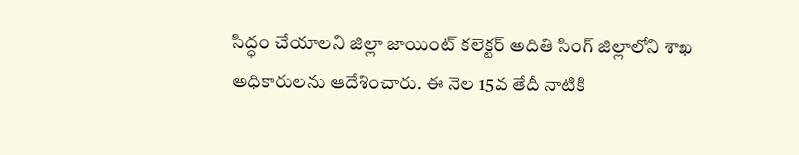సిద్ధం చేయాలని జిల్లా జాయింట్ కలెక్టర్ అదితి సింగ్ జిల్లాలోని శాఖ అధికారులను ఆదేశించారు. ఈ నెల 15వ తేదీ నాటికి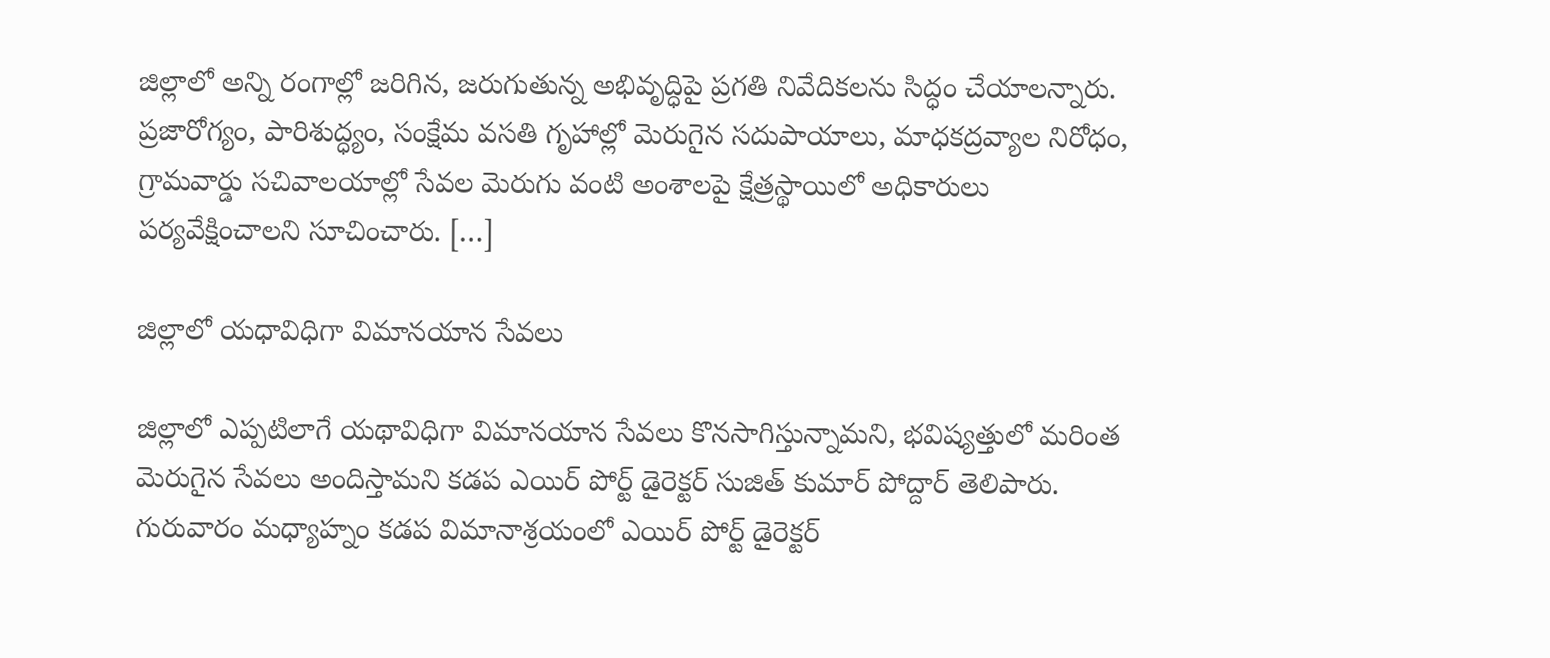జిల్లాలో అన్ని రంగాల్లో జరిగిన, జరుగుతున్న అభివృద్ధిపై ప్రగతి నివేదికలను సిద్ధం చేయాలన్నారు. ప్రజారోగ్యం, పారిశుద్ధ్యం, సంక్షేమ వసతి గృహాల్లో మెరుగైన సదుపాయాలు, మాధకద్రవ్యాల నిరోధం, గ్రామవార్డు సచివాలయాల్లో సేవల మెరుగు వంటి అంశాలపై క్షేత్రస్థాయిలో అధికారులు పర్యవేక్షించాలని సూచించారు. […]

జిల్లాలో యధావిధిగా విమానయాన సేవలు

జిల్లాలో ఎప్పటిలాగే యథావిధిగా విమానయాన సేవలు కొనసాగిస్తున్నామని, భవిష్యత్తులో మరింత మెరుగైన సేవలు అందిస్తామని కడప ఎయిర్ పోర్ట్ డైరెక్టర్ సుజిత్ కుమార్ పోద్దార్ తెలిపారు. గురువారం మధ్యాహ్నం కడప విమానాశ్రయంలో ఎయిర్ పోర్ట్ డైరెక్టర్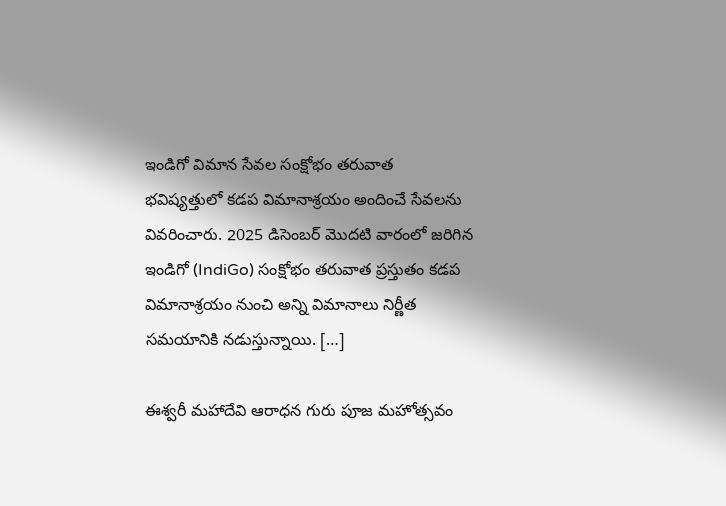ఇండిగో విమాన సేవల సంక్షోభం తరువాత భవిష్యత్తులో కడప విమానాశ్రయం అందించే సేవలను వివరించారు. 2025 డిసెంబర్ మొదటి వారంలో జరిగిన ఇండిగో (IndiGo) సంక్షోభం తరువాత ప్రస్తుతం కడప విమానాశ్రయం నుంచి అన్ని విమానాలు నిర్ణీత సమయానికి నడుస్తున్నాయి. […]

ఈశ్వరీ మహాదేవి ఆరాధన గురు పూజ మహోత్సవం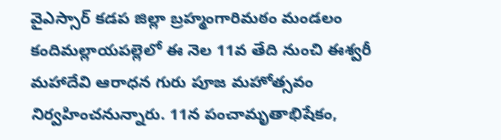వైఎస్సార్ కడప జిల్లా బ్రహ్మంగారిమఠం మండలం కందిమల్లాయపల్లెలో ఈ నెల 11వ తేది నుంచి ఈశ్వరీ మహాదేవి ఆరాధన గురు పూజ మహోత్సవం నిర్వహించనున్నారు. 11న పంచామృతాభిషేకం,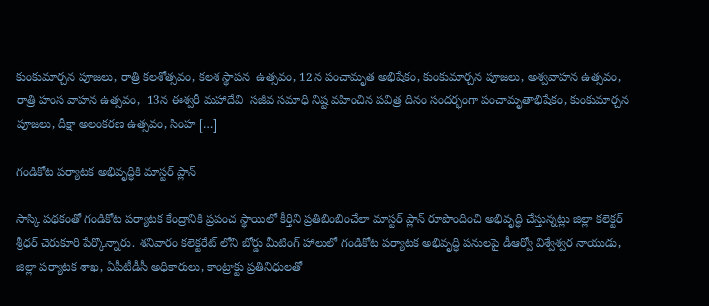కుంకుమార్చన పూజలు, రాత్రి కలశోత్సవం, కలశ స్థాపన  ఉత్సవం, 12న పంచామృత అభిషేకం, కుంకుమార్చన పూజలు, అశ్వవాహన ఉత్సవం,  రాత్రి హంస వాహన ఉత్సవం,  13న ఈశ్వరీ మహాదేవి  సజీవ సమాధి నిష్ట వహించిన పవిత్ర దినం సందర్భంగా పంచామృతాభిషేకం, కుంకుమార్చన పూజలు, దీక్షా అలంకరణ ఉత్సవం, సింహ […]

గండికోట పర్యాటక అభివృద్ధికి మాస్టర్ ప్లాన్

సాస్కి పథకంతో గండికోట పర్యాటక కేంద్రానికి ప్రపంచ స్థాయిలో కీర్తిని ప్రతిబింబించేలా మాస్టర్ ప్లాన్ రూపొందించి అభివృద్ధి చేస్తున్నట్లు జిల్లా కలెక్టర్ శ్రీధర్ చెరుకూరి పేర్కొన్నారు. శనివారం కలెక్టరేట్ లోని బోర్డు మీటింగ్ హాలులో గండికోట పర్యాటక అభివృద్ధి పనులపై డీఆర్వో విశ్వేశ్వర నాయుడు, జిల్లా పర్యాటక శాఖ, ఏపీటీడీసీ అధికారులు, కాంట్రాక్టు ప్రతినిధులతో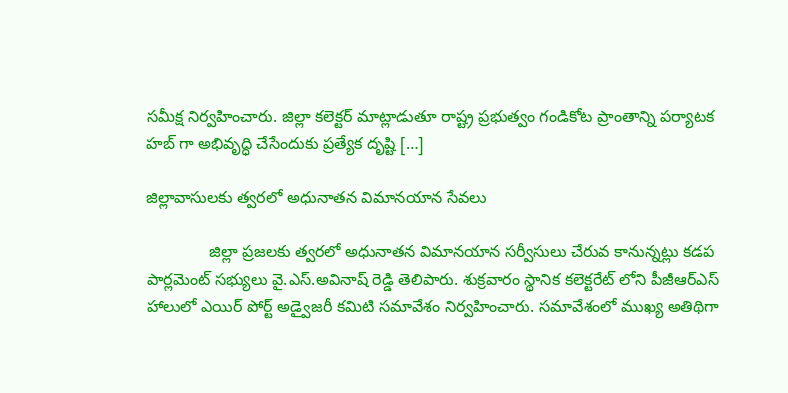సమీక్ష నిర్వహించారు. జిల్లా కలెక్టర్ మాట్లాడుతూ రాష్ట్ర ప్రభుత్వం గండికోట ప్రాంతాన్ని పర్యాటక హబ్ గా అభివృద్ధి చేసేందుకు ప్రత్యేక దృష్టి […]

జిల్లావాసులకు త్వరలో అధునాతన విమానయాన సేవలు

              జిల్లా ప్రజలకు త్వరలో అధునాతన విమానయాన సర్వీసులు చేరువ కానున్నట్లు కడప పార్లమెంట్ సభ్యులు వై.ఎస్.అవినాష్ రెడ్డి తెలిపారు. శుక్రవారం స్థానిక కలెక్టరేట్ లోని పీజీఆర్ఎస్ హాలులో ఎయిర్ పోర్ట్ అడ్వైజరీ కమిటి సమావేశం నిర్వహించారు. సమావేశంలో ముఖ్య అతిథిగా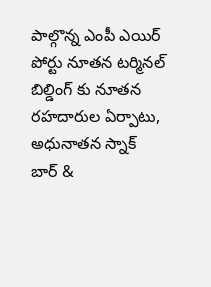పాల్గొన్న ఎంపీ ఎయిర్ పోర్టు నూతన టర్మినల్ బిల్డింగ్ కు నూతన రహదారుల ఏర్పాటు, అధునాతన స్నాక్ బార్ &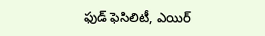ఫుడ్ ఫెసిలిటీ, ఎయిర్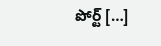పోర్ట్ […]